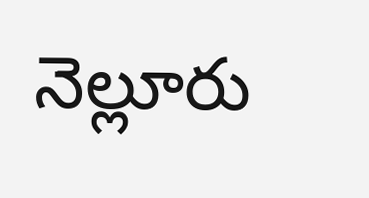నెల్లూరు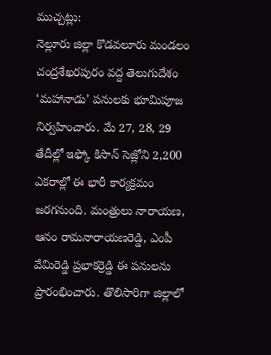ముచ్చట్లు:
నెల్లూరు జిల్లా కొడవలూరు మండలం చంద్రశేఖరపురం వద్ద తెలుగుదేశం ‘మహానాడు’ పనులకు భూమిపూజ నిర్వహించారు. మే 27, 28, 29 తేదీల్లో ఇఫ్కో కిసాన్ సెజ్లోని 2,200 ఎకరాల్లో ఈ భారీ కార్యక్రమం జరగనుంది. మంత్రులు నారాయణ, ఆనం రామనారాయణరెడ్డి, ఎంపీ వేమిరెడ్డి ప్రభాకర్రెడ్డి ఈ పనులను ప్రారంభించారు. తొలిసారిగా జిల్లాలో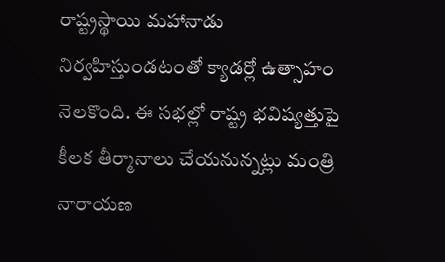రాష్ట్రస్థాయి మహానాడు నిర్వహిస్తుండటంతో క్యాడర్లో ఉత్సాహం నెలకొంది. ఈ సభల్లో రాష్ట్ర భవిష్యత్తుపై కీలక తీర్మానాలు చేయనున్నట్లు మంత్రి నారాయణ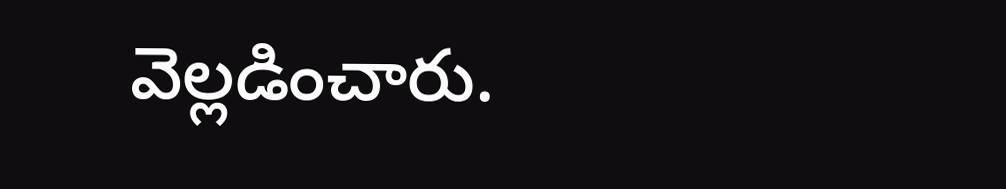వెల్లడించారు.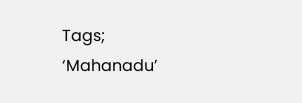Tags; ‘Mahanadu’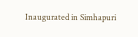Inaugurated in Simhapuri